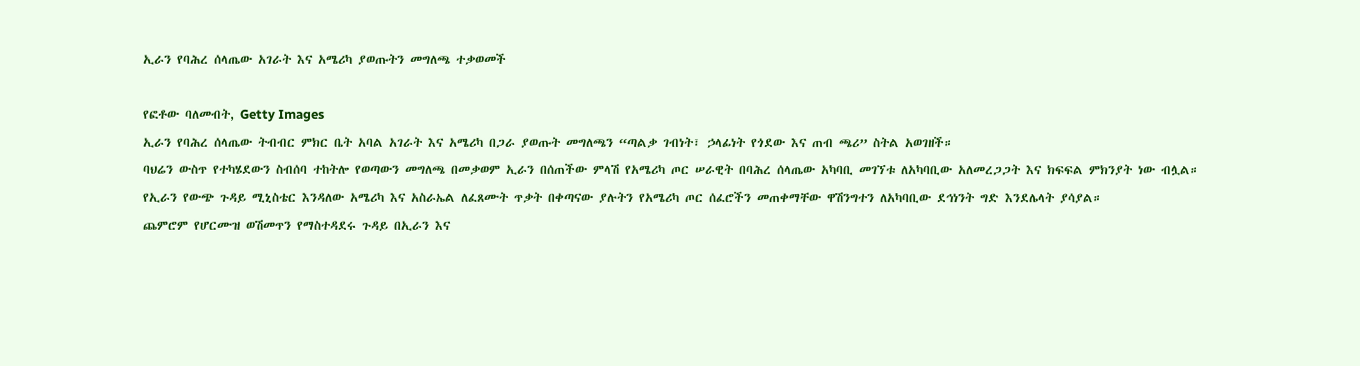ኢራን የባሕረ ሰላጤው አገራት እና አሜሪካ ያወጡትን መግለጫ ተቃወመች

የፎቶው ባለመብት, Getty Images
ኢራን የባሕረ ሰላጤው ትብብር ምክር ቤት አባል አገራት እና አሜሪካ በጋራ ያወጡት መግለጫን “ጣልቃ ገብነት፣ ኃላፊነት የጎደው እና ጠብ ጫሪ” ስትል አወገዘች።
ባህሬን ውስጥ የተካሄደውን ስብሰባ ተከትሎ የወጣውን መግለጫ በመቃወም ኢራን በሰጠችው ምላሽ የአሜሪካ ጦር ሠራዊት በባሕረ ሰላጤው አካባቢ መገኘቱ ለአካባቢው አለመረጋጋት እና ክፍፍል ምክንያት ነው ብሏል።
የኢራን የውጭ ጉዳይ ሚኒስቴር እንዳለው አሜሪካ እና አስራኤል ለፈጸሙት ጥቃት በቀጣናው ያሉትን የአሜሪካ ጦር ሰፈሮችን መጠቀማቸው ዋሽንግተን ለአካባቢው ደኅነንት ግድ እንደሌላት ያሳያል።
ጨምሮም የሆርሙዝ ወሽመጥን የማስተዳደሩ ጉዳይ በኢራን እና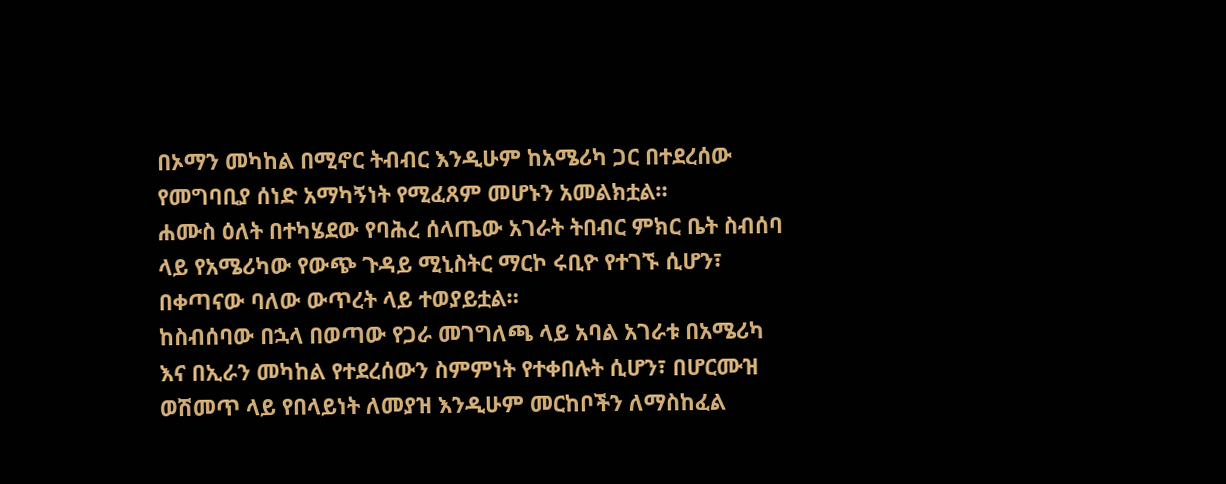በኦማን መካከል በሚኖር ትብብር እንዲሁም ከአሜሪካ ጋር በተደረሰው የመግባቢያ ሰነድ አማካኝነት የሚፈጸም መሆኑን አመልክቷል።
ሐሙስ ዕለት በተካሄደው የባሕረ ሰላጤው አገራት ትበብር ምክር ቤት ስብሰባ ላይ የአሜሪካው የውጭ ጉዳይ ሚኒስትር ማርኮ ሩቢዮ የተገኙ ሲሆን፣ በቀጣናው ባለው ውጥረት ላይ ተወያይቷል።
ከስብሰባው በኋላ በወጣው የጋራ መገግለጫ ላይ አባል አገራቱ በአሜሪካ እና በኢራን መካከል የተደረሰውን ስምምነት የተቀበሉት ሲሆን፣ በሆርሙዝ ወሽመጥ ላይ የበላይነት ለመያዝ እንዲሁም መርከቦችን ለማስከፈል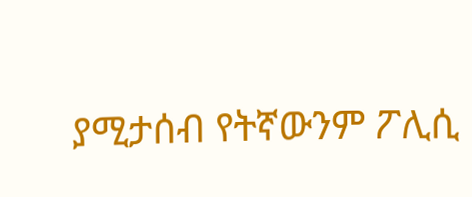ያሚታሰብ የትኛውንም ፖሊሲ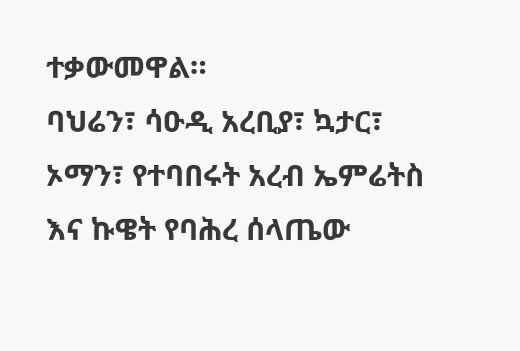ተቃውመዋል።
ባህሬን፣ ሳዑዲ አረቢያ፣ ኳታር፣ ኦማን፣ የተባበሩት አረብ ኤምሬትስ እና ኩዌት የባሕረ ሰላጤው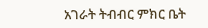አገራት ትብብር ምክር ቤት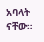አባላት ናቸው።